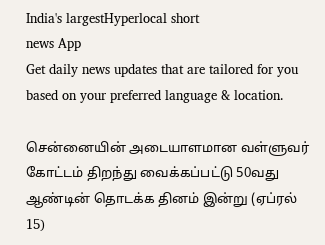India's largestHyperlocal short
news App
Get daily news updates that are tailored for you based on your preferred language & location.

சென்னையின் அடையாளமான வள்ளுவர் கோட்டம் திறந்து வைக்கப்பட்டு 50வது ஆண்டின் தொடக்க தினம் இன்று (ஏப்ரல் 15)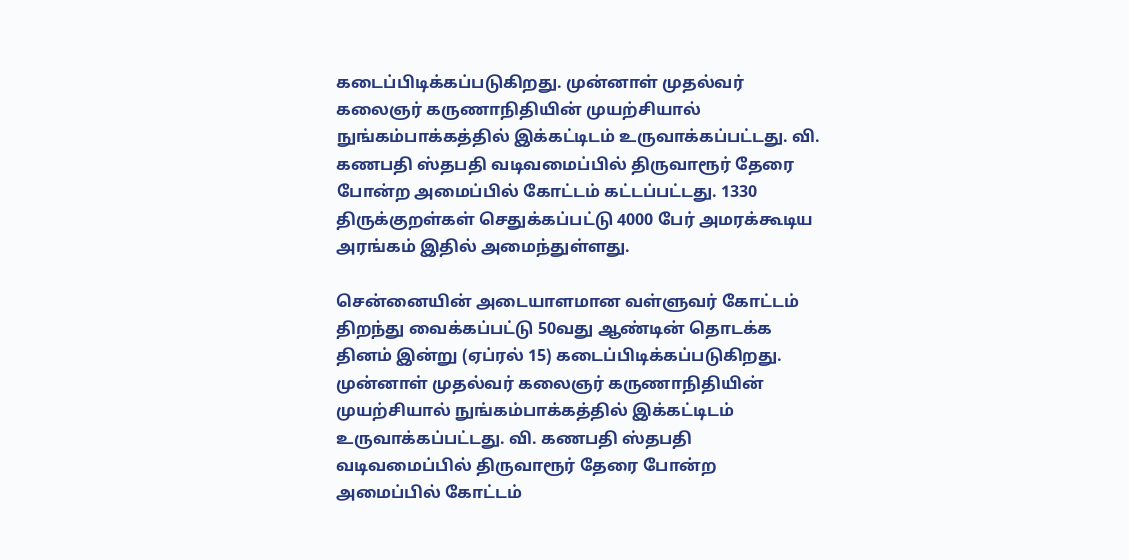கடைப்பிடிக்கப்படுகிறது. முன்னாள் முதல்வர் கலைஞர் கருணாநிதியின் முயற்சியால் நுங்கம்பாக்கத்தில் இக்கட்டிடம் உருவாக்கப்பட்டது. வி. கணபதி ஸ்தபதி வடிவமைப்பில் திருவாரூர் தேரை போன்ற அமைப்பில் கோட்டம் கட்டப்பட்டது. 1330 திருக்குறள்கள் செதுக்கப்பட்டு 4000 பேர் அமரக்கூடிய அரங்கம் இதில் அமைந்துள்ளது.

சென்னையின் அடையாளமான வள்ளுவர் கோட்டம் திறந்து வைக்கப்பட்டு 50வது ஆண்டின் தொடக்க தினம் இன்று (ஏப்ரல் 15) கடைப்பிடிக்கப்படுகிறது. முன்னாள் முதல்வர் கலைஞர் கருணாநிதியின் முயற்சியால் நுங்கம்பாக்கத்தில் இக்கட்டிடம் உருவாக்கப்பட்டது. வி. கணபதி ஸ்தபதி வடிவமைப்பில் திருவாரூர் தேரை போன்ற அமைப்பில் கோட்டம்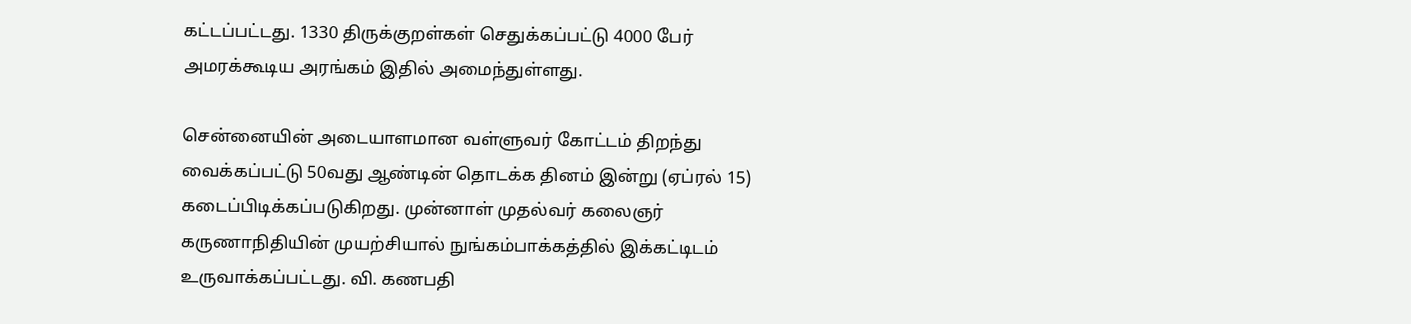கட்டப்பட்டது. 1330 திருக்குறள்கள் செதுக்கப்பட்டு 4000 பேர் அமரக்கூடிய அரங்கம் இதில் அமைந்துள்ளது.

சென்னையின் அடையாளமான வள்ளுவர் கோட்டம் திறந்து வைக்கப்பட்டு 50வது ஆண்டின் தொடக்க தினம் இன்று (ஏப்ரல் 15) கடைப்பிடிக்கப்படுகிறது. முன்னாள் முதல்வர் கலைஞர் கருணாநிதியின் முயற்சியால் நுங்கம்பாக்கத்தில் இக்கட்டிடம் உருவாக்கப்பட்டது. வி. கணபதி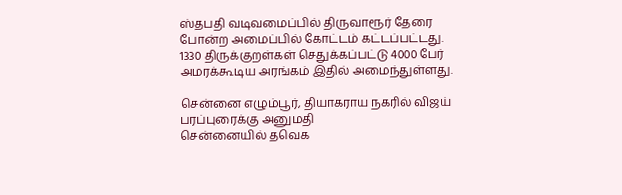ஸ்தபதி வடிவமைப்பில் திருவாரூர் தேரை போன்ற அமைப்பில் கோட்டம் கட்டப்பட்டது. 1330 திருக்குறள்கள் செதுக்கப்பட்டு 4000 பேர் அமரக்கூடிய அரங்கம் இதில் அமைந்துள்ளது.

சென்னை எழும்பூர், தியாகராய நகரில் விஜய் பரப்புரைக்கு அனுமதி
சென்னையில் தவெக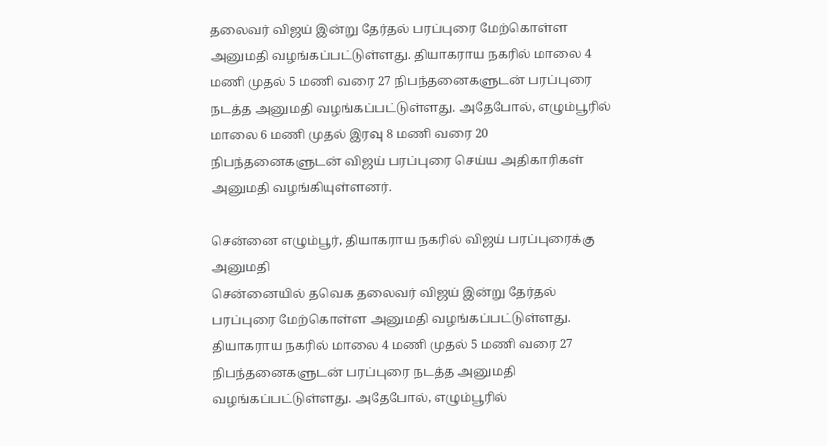தலைவர் விஜய் இன்று தேர்தல் பரப்புரை மேற்கொள்ள அனுமதி வழங்கப்பட்டுள்ளது. தியாகராய நகரில் மாலை 4 மணி முதல் 5 மணி வரை 27 நிபந்தனைகளுடன் பரப்புரை நடத்த அனுமதி வழங்கப்பட்டுள்ளது. அதேபோல், எழும்பூரில் மாலை 6 மணி முதல் இரவு 8 மணி வரை 20 நிபந்தனைகளுடன் விஜய் பரப்புரை செய்ய அதிகாரிகள் அனுமதி வழங்கியுள்ளனர்.

சென்னை எழும்பூர், தியாகராய நகரில் விஜய் பரப்புரைக்கு அனுமதி
சென்னையில் தவெக தலைவர் விஜய் இன்று தேர்தல் பரப்புரை மேற்கொள்ள அனுமதி வழங்கப்பட்டுள்ளது. தியாகராய நகரில் மாலை 4 மணி முதல் 5 மணி வரை 27 நிபந்தனைகளுடன் பரப்புரை நடத்த அனுமதி வழங்கப்பட்டுள்ளது. அதேபோல், எழும்பூரில்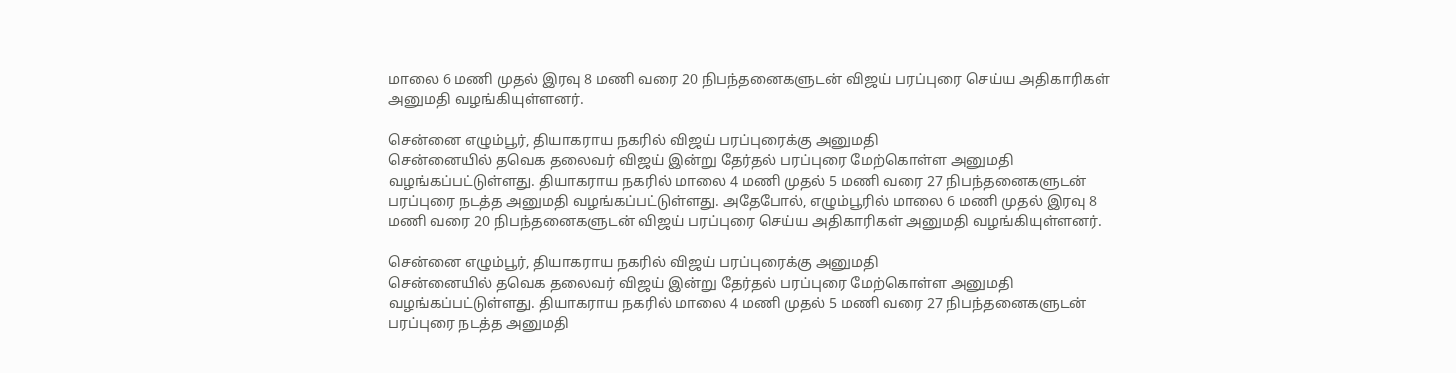மாலை 6 மணி முதல் இரவு 8 மணி வரை 20 நிபந்தனைகளுடன் விஜய் பரப்புரை செய்ய அதிகாரிகள் அனுமதி வழங்கியுள்ளனர்.

சென்னை எழும்பூர், தியாகராய நகரில் விஜய் பரப்புரைக்கு அனுமதி
சென்னையில் தவெக தலைவர் விஜய் இன்று தேர்தல் பரப்புரை மேற்கொள்ள அனுமதி வழங்கப்பட்டுள்ளது. தியாகராய நகரில் மாலை 4 மணி முதல் 5 மணி வரை 27 நிபந்தனைகளுடன் பரப்புரை நடத்த அனுமதி வழங்கப்பட்டுள்ளது. அதேபோல், எழும்பூரில் மாலை 6 மணி முதல் இரவு 8 மணி வரை 20 நிபந்தனைகளுடன் விஜய் பரப்புரை செய்ய அதிகாரிகள் அனுமதி வழங்கியுள்ளனர்.

சென்னை எழும்பூர், தியாகராய நகரில் விஜய் பரப்புரைக்கு அனுமதி
சென்னையில் தவெக தலைவர் விஜய் இன்று தேர்தல் பரப்புரை மேற்கொள்ள அனுமதி வழங்கப்பட்டுள்ளது. தியாகராய நகரில் மாலை 4 மணி முதல் 5 மணி வரை 27 நிபந்தனைகளுடன் பரப்புரை நடத்த அனுமதி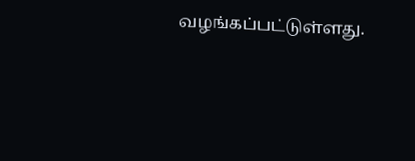வழங்கப்பட்டுள்ளது.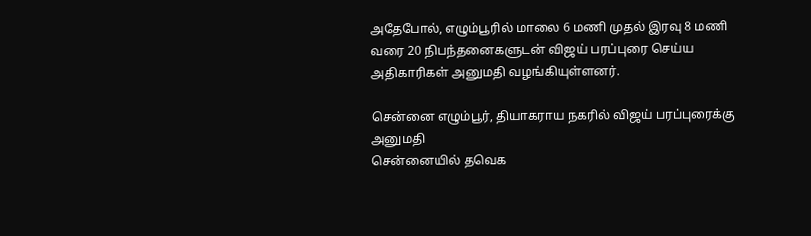அதேபோல், எழும்பூரில் மாலை 6 மணி முதல் இரவு 8 மணி வரை 20 நிபந்தனைகளுடன் விஜய் பரப்புரை செய்ய அதிகாரிகள் அனுமதி வழங்கியுள்ளனர்.

சென்னை எழும்பூர், தியாகராய நகரில் விஜய் பரப்புரைக்கு அனுமதி
சென்னையில் தவெக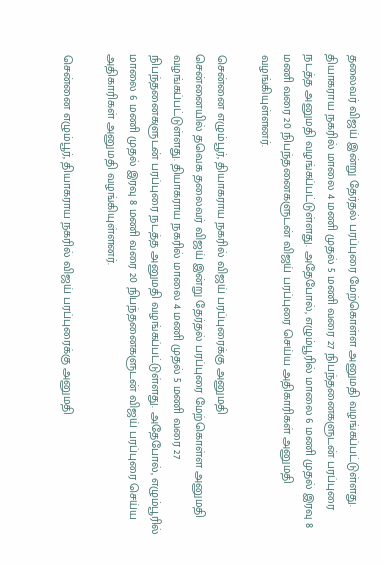தலைவர் விஜய் இன்று தேர்தல் பரப்புரை மேற்கொள்ள அனுமதி வழங்கப்பட்டுள்ளது. தியாகராய நகரில் மாலை 4 மணி முதல் 5 மணி வரை 27 நிபந்தனைகளுடன் பரப்புரை நடத்த அனுமதி வழங்கப்பட்டுள்ளது. அதேபோல், எழும்பூரில் மாலை 6 மணி முதல் இரவு 8 மணி வரை 20 நிபந்தனைகளுடன் விஜய் பரப்புரை செய்ய அதிகாரிகள் அனுமதி வழங்கியுள்ளனர்.

சென்னை எழும்பூர், தியாகராய நகரில் விஜய் பரப்புரைக்கு அனுமதி
சென்னையில் தவெக தலைவர் விஜய் இன்று தேர்தல் பரப்புரை மேற்கொள்ள அனுமதி வழங்கப்பட்டுள்ளது. தியாகராய நகரில் மாலை 4 மணி முதல் 5 மணி வரை 27 நிபந்தனைகளுடன் பரப்புரை நடத்த அனுமதி வழங்கப்பட்டுள்ளது. அதேபோல், எழும்பூரில் மாலை 6 மணி முதல் இரவு 8 மணி வரை 20 நிபந்தனைகளுடன் விஜய் பரப்புரை செய்ய அதிகாரிகள் அனுமதி வழங்கியுள்ளனர்.

சென்னை எழும்பூர், தியாகராய நகரில் விஜய் பரப்புரைக்கு அனுமதி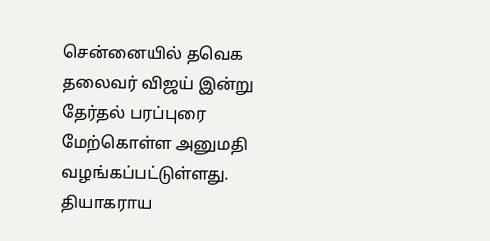சென்னையில் தவெக தலைவர் விஜய் இன்று தேர்தல் பரப்புரை மேற்கொள்ள அனுமதி வழங்கப்பட்டுள்ளது. தியாகராய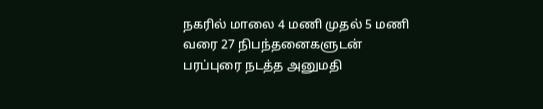நகரில் மாலை 4 மணி முதல் 5 மணி வரை 27 நிபந்தனைகளுடன் பரப்புரை நடத்த அனுமதி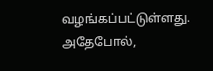வழங்கப்பட்டுள்ளது. அதேபோல்,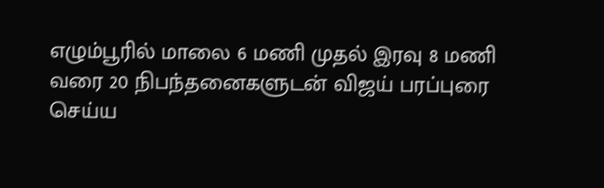எழும்பூரில் மாலை 6 மணி முதல் இரவு 8 மணி வரை 20 நிபந்தனைகளுடன் விஜய் பரப்புரை செய்ய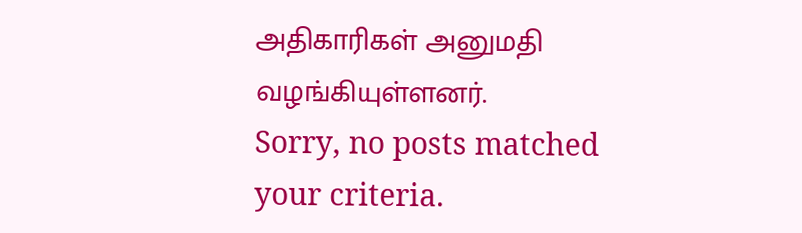அதிகாரிகள் அனுமதி வழங்கியுள்ளனர்.
Sorry, no posts matched your criteria.